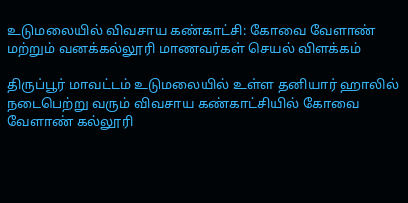உடுமலையில் விவசாய கண்காட்சி: கோவை வேளாண் மற்றும் வனக்கல்லூரி மாணவர்கள் செயல் விளக்கம்

திருப்பூர் மாவட்டம் உடுமலையில் உள்ள தனியார் ஹாலில் நடைபெற்று வரும் விவசாய கண்காட்சியில் கோவை வேளாண் கல்லூரி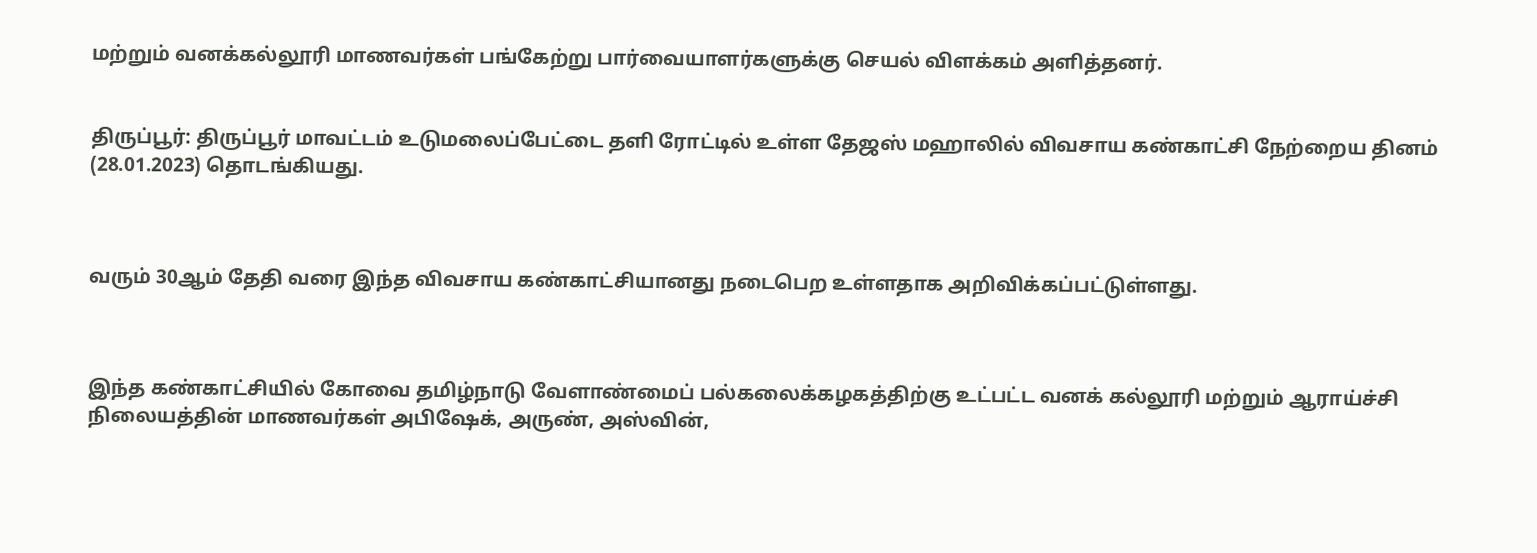மற்றும் வனக்கல்லூரி மாணவர்கள் பங்கேற்று பார்வையாளர்களுக்கு செயல் விளக்கம் அளித்தனர்.


திருப்பூர்: திருப்பூர் மாவட்டம் உடுமலைப்பேட்டை தளி ரோட்டில் உள்ள தேஜஸ் மஹாலில் விவசாய கண்காட்சி நேற்றைய தினம் (28.01.2023) தொடங்கியது.



வரும் 30ஆம் தேதி வரை இந்த விவசாய கண்காட்சியானது நடைபெற உள்ளதாக அறிவிக்கப்பட்டுள்ளது.



இந்த கண்காட்சியில் கோவை தமிழ்நாடு வேளாண்மைப் பல்கலைக்கழகத்திற்கு உட்பட்ட வனக் கல்லூரி மற்றும் ஆராய்ச்சி நிலையத்தின் மாணவர்கள் அபிஷேக், அருண், அஸ்வின்,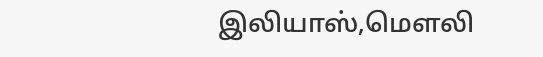இலியாஸ்,மௌலி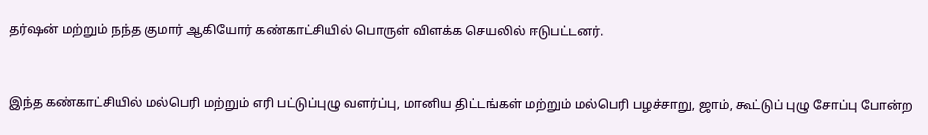தர்ஷன் மற்றும் நந்த குமார் ஆகியோர் கண்காட்சியில் பொருள் விளக்க செயலில் ஈடுபட்டனர்.



இந்த கண்காட்சியில் மல்பெரி மற்றும் எரி பட்டுப்புழு வளர்ப்பு, மானிய திட்டங்கள் மற்றும் மல்பெரி பழச்சாறு, ஜாம், கூட்டுப் புழு சோப்பு போன்ற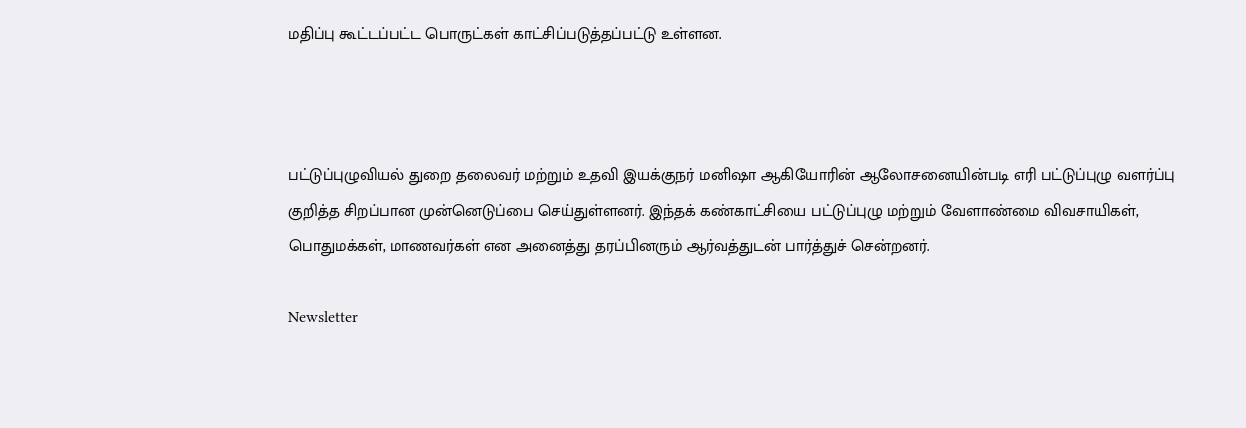மதிப்பு கூட்டப்பட்ட பொருட்கள் காட்சிப்படுத்தப்பட்டு உள்ளன.



பட்டுப்புழுவியல் துறை தலைவர் மற்றும் உதவி இயக்குநர் மனிஷா ஆகியோரின் ஆலோசனையின்படி எரி பட்டுப்புழு வளர்ப்பு குறித்த சிறப்பான முன்னெடுப்பை செய்துள்ளனர். இந்தக் கண்காட்சியை பட்டுப்புழு மற்றும் வேளாண்மை விவசாயிகள், பொதுமக்கள், மாணவர்கள் என அனைத்து தரப்பினரும் ஆர்வத்துடன் பார்த்துச் சென்றனர்.

Newsletter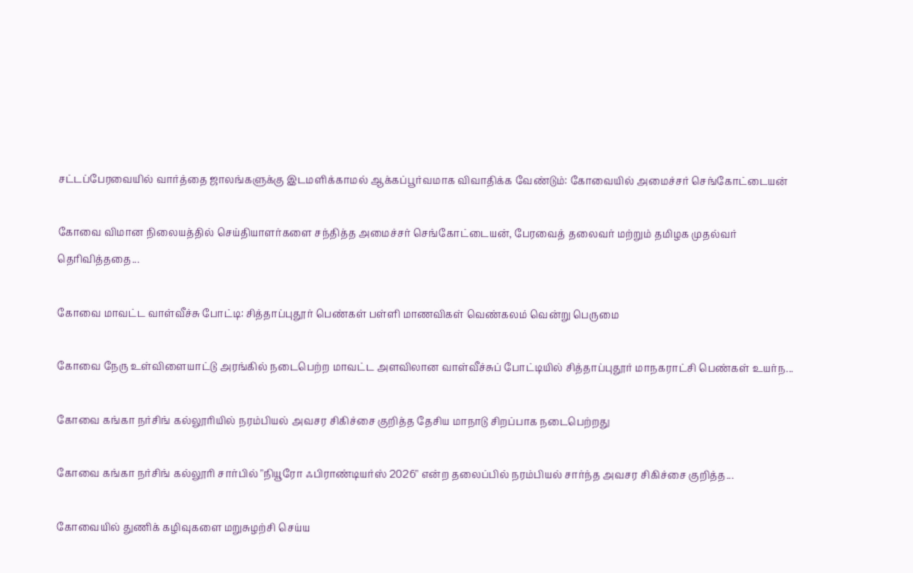சட்டப்பேரவையில் வார்த்தை ஜாலங்களுக்கு இடமளிக்காமல் ஆக்கப்பூர்வமாக விவாதிக்க வேண்டும்: கோவையில் அமைச்சர் செங்கோட்டையன்

கோவை விமான நிலையத்தில் செய்தியாளர்களை சந்தித்த அமைச்சர் செங்கோட்டையன், பேரவைத் தலைவர் மற்றும் தமிழக முதல்வர் தெரிவித்ததை...

கோவை மாவட்ட வாள்வீச்சு போட்டி: சித்தாப்புதூர் பெண்கள் பள்ளி மாணவிகள் வெண்கலம் வென்று பெருமை

கோவை நேரு உள்விளையாட்டு அரங்கில் நடைபெற்ற மாவட்ட அளவிலான வாள்வீச்சுப் போட்டியில் சித்தாப்புதூர் மாநகராட்சி பெண்கள் உயர்ந...

கோவை கங்கா நர்சிங் கல்லூரியில் நரம்பியல் அவசர சிகிச்சை குறித்த தேசிய மாநாடு சிறப்பாக நடைபெற்றது

கோவை கங்கா நர்சிங் கல்லூரி சார்பில் "நியூரோ ஃபிராண்டியர்ஸ் 2026" என்ற தலைப்பில் நரம்பியல் சார்ந்த அவசர சிகிச்சை குறித்த...

கோவையில் துணிக் கழிவுகளை மறுசுழற்சி செய்ய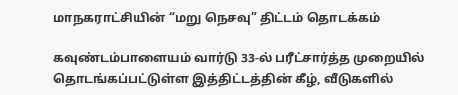மாநகராட்சியின் “மறு நெசவு” திட்டம் தொடக்கம்

கவுண்டம்பாளையம் வார்டு 33-ல் பரீட்சார்த்த முறையில் தொடங்கப்பட்டுள்ள இத்திட்டத்தின் கீழ், வீடுகளில்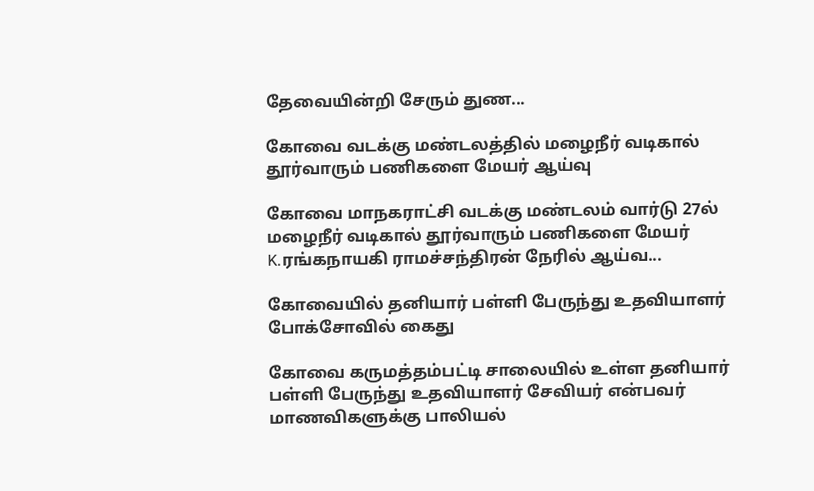தேவையின்றி சேரும் துண...

கோவை வடக்கு மண்டலத்தில் மழைநீர் வடிகால் தூர்வாரும் பணிகளை மேயர் ஆய்வு

கோவை மாநகராட்சி வடக்கு மண்டலம் வார்டு 27ல் மழைநீர் வடிகால் தூர்வாரும் பணிகளை மேயர் K.ரங்கநாயகி ராமச்சந்திரன் நேரில் ஆய்வ...

கோவையில் தனியார் பள்ளி பேருந்து உதவியாளர் போக்சோவில் கைது

கோவை கருமத்தம்பட்டி சாலையில் உள்ள தனியார் பள்ளி பேருந்து உதவியாளர் சேவியர் என்பவர் மாணவிகளுக்கு பாலியல்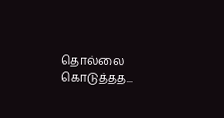தொல்லை கொடுத்தத...